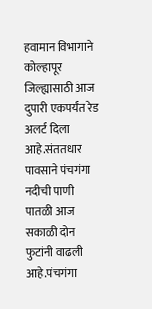हवामान विभागाने कोल्हापूर जिल्ह्यासाठी आज दुपारी एकपर्यंत रेड अलर्ट दिला आहे.संततधार पावसाने पंचगंगा नदीची पाणी पातळी आज सकाळी दोन फुटांनी वाढली आहे.पंचगंगा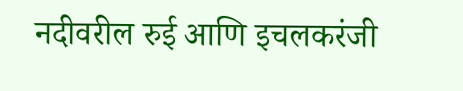नदीवरील रुई आणि इचलकरंजी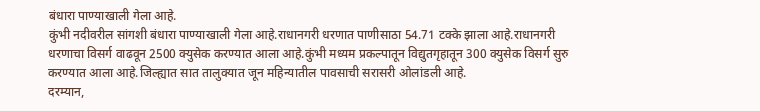बंधारा पाण्याखाली गेला आहे.
कुंभी नदीवरील सांगशी बंधारा पाण्याखाली गेला आहे.राधानगरी धरणात पाणीसाठा 54.71 टक्के झाला आहे.राधानगरी धरणाचा विसर्ग वाढवून 2500 क्युसेक करण्यात आला आहे.कुंभी मध्यम प्रकल्पातून विद्युतगृहातून 300 क्युसेक विसर्ग सुरु करण्यात आला आहे.जिल्ह्यात सात तालुक्यात जून महिन्यातील पावसाची सरासरी ओलांडली आहे.
दरम्यान,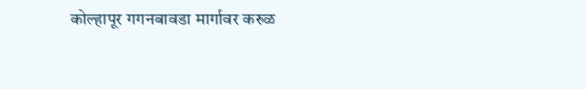कोल्हापूर गगनबावडा मार्गावर करुळ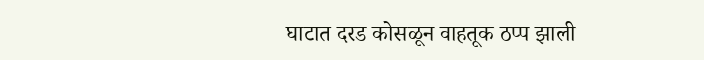घाटात दरड कोसळून वाहतूक ठप्प झाली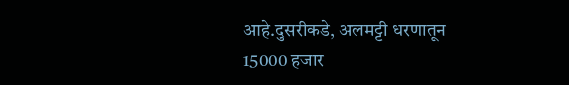आहे.दुसरीकडे, अलमट्टी धरणातून 15000 हजार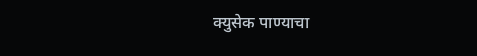क्युसेक पाण्याचा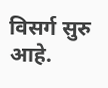विसर्ग सुरु आहे.